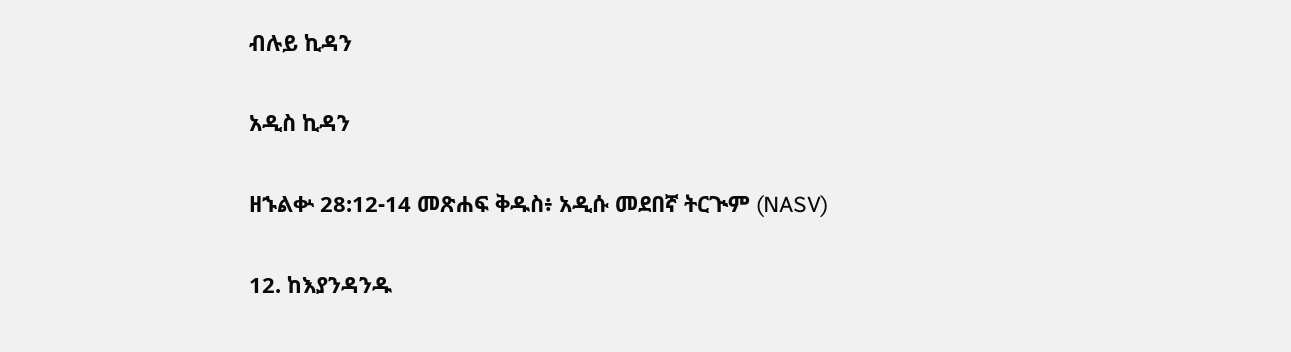ብሉይ ኪዳን

አዲስ ኪዳን

ዘኁልቍ 28:12-14 መጽሐፍ ቅዱስ፥ አዲሱ መደበኛ ትርጒም (NASV)

12. ከእያንዳንዱ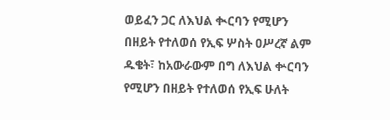ወይፈን ጋር ለእህል ቊርባን የሚሆን በዘይት የተለወሰ የኢፍ ሦስት ዐሥረኛ ልም ዱቄት፣ ከአውራውም በግ ለእህል ቍርባን የሚሆን በዘይት የተለወሰ የኢፍ ሁለት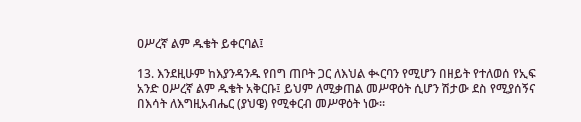ዐሥረኛ ልም ዱቄት ይቀርባል፤

13. እንደዚሁም ከእያንዳንዱ የበግ ጠቦት ጋር ለእህል ቊርባን የሚሆን በዘይት የተለወሰ የኢፍ አንድ ዐሥረኛ ልም ዱቄት አቅርቡ፤ ይህም ለሚቃጠል መሥዋዕት ሲሆን ሽታው ደስ የሚያሰኝና በእሳት ለእግዚአብሔር (ያህዌ) የሚቀርብ መሥዋዕት ነው።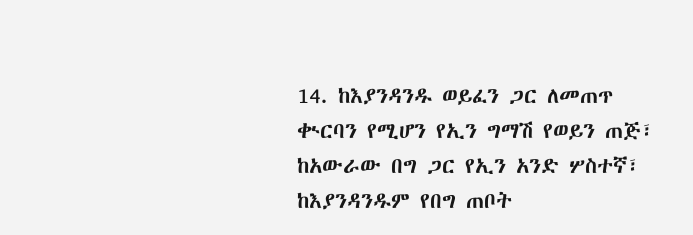14. ከእያንዳንዱ ወይፈን ጋር ለመጠጥ ቊርባን የሚሆን የኢን ግማሽ የወይን ጠጅ፣ ከአውራው በግ ጋር የኢን አንድ ሦስተኛ፣ ከእያንዳንዱም የበግ ጠቦት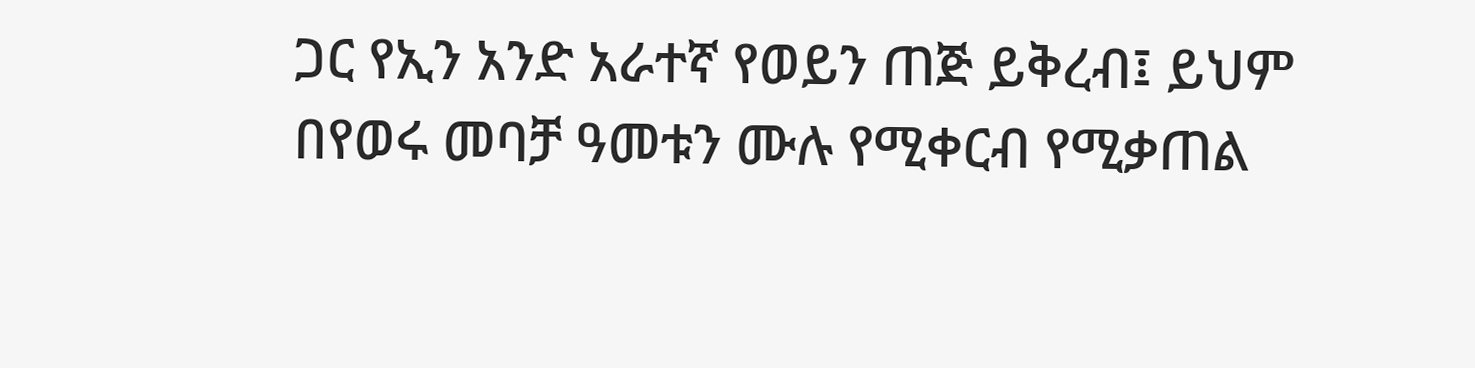ጋር የኢን አንድ አራተኛ የወይን ጠጅ ይቅረብ፤ ይህም በየወሩ መባቻ ዓመቱን ሙሉ የሚቀርብ የሚቃጠል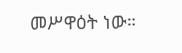መሥዋዕት ነው።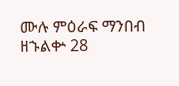ሙሉ ምዕራፍ ማንበብ ዘኁልቍ 28